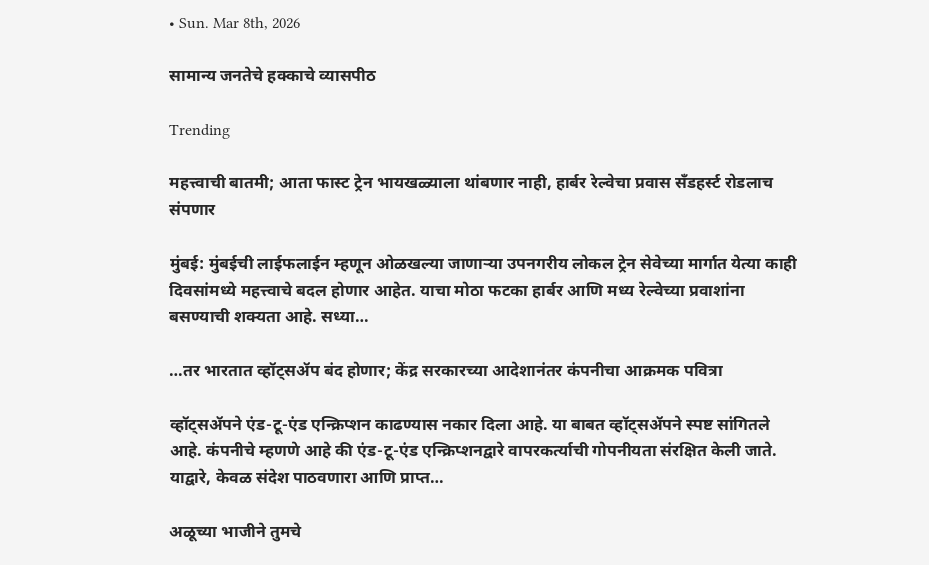• Sun. Mar 8th, 2026

सामान्य जनतेचे हक्काचे व्यासपीठ

Trending

महत्त्वाची बातमी; आता फास्ट ट्रेन भायखळ्याला थांबणार नाही, हार्बर रेल्वेचा प्रवास सँडहर्स्ट रोडलाच संपणार

मुंबई: मुंबईची लाईफलाईन म्हणून ओळखल्या जाणाऱ्या उपनगरीय लोकल ट्रेन सेवेच्या मार्गात येत्या काही दिवसांमध्ये महत्त्वाचे बदल होणार आहेत. याचा मोठा फटका हार्बर आणि मध्य रेल्वेच्या प्रवाशांना बसण्याची शक्यता आहे. सध्या…

…तर भारतात व्हॉट्सॲप बंद होणार; केंद्र सरकारच्या आदेशानंतर कंपनीचा आक्रमक पवित्रा

व्हॉट्सॲपने एंड-टू-एंड एन्क्रिप्शन काढण्यास नकार दिला आहे. या बाबत व्हॉट्सॲपने स्पष्ट सांगितले आहे. कंपनीचे म्हणणे आहे की एंड-टू-एंड एन्क्रिप्शनद्वारे वापरकर्त्याची गोपनीयता संरक्षित केली जाते. याद्वारे, केवळ संदेश पाठवणारा आणि प्राप्त…

अळूच्या भाजीने तुमचे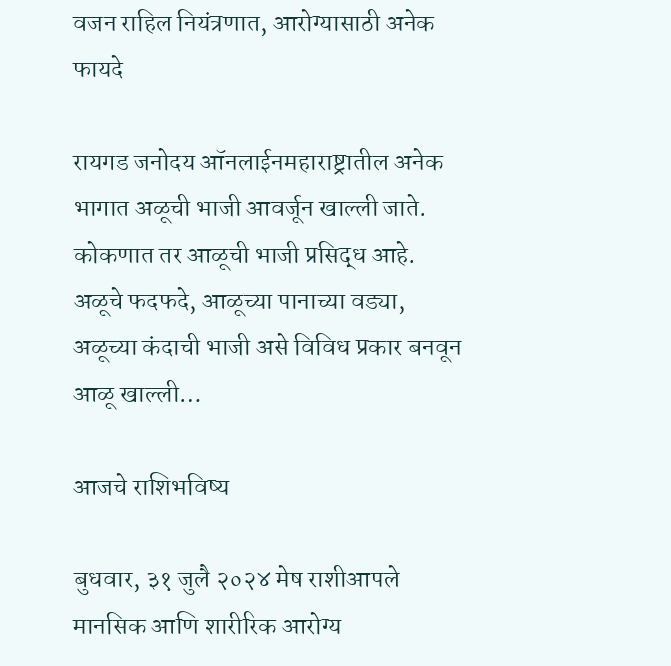वजन राहिल नियंत्रणात, आरोग्यासाठी अनेक फायदे

रायगड जनोदय ऑनलाईनमहाराष्ट्रातील अनेक भागात अळूची भाजी आवर्जून खाल्ली जाते. कोकणात तर आळूची भाजी प्रसिद्ध आहे. अळूचे फदफदे, आळूच्या पानाच्या वड्या, अळूच्या कंदाची भाजी असे विविध प्रकार बनवून आळू खाल्ली…

आजचे राशिभविष्य

बुधवार, ३१ जुलै २०२४ मेष राशीआपले मानसिक आणि शारीरिक आरोग्य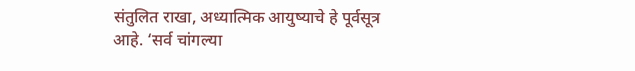संतुलित राखा, अध्यात्मिक आयुष्याचे हे पूर्वसूत्र आहे. ‘सर्व चांगल्या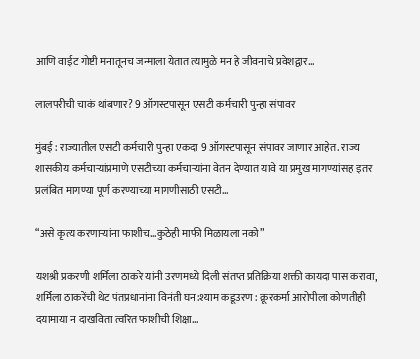आणि वाईट गोष्टी मनातूनच जन्माला येतात त्यामुळे मन हे जीवनाचे प्रवेशद्वार…

लालपरीची चाकं थांबणार? 9 ऑगस्टपासून एसटी कर्मचारी पुन्हा संपावर

मुंबई : राज्यातील एसटी कर्मचारी पुन्हा एकदा 9 ऑगस्टपासून संपावर जाणार आहेत. राज्य शासकीय कर्मचाऱ्यांप्रमाणे एसटीच्या कर्मचाऱ्यांना वेतन देण्यात यावे या प्रमुख मागण्यांसह इतर प्रलंबित मागण्या पूर्ण करण्याच्या मागणीसाठी एसटी…

“असे कृत्य करणाऱ्यांना फाशीच…कुठेही माफी मिळायला नको”

यशश्री प्रकरणी शर्मिला ठाकरे यांनी उरणमध्ये दिली संतप्त प्रतिक्रिया शक्ती कायदा पास करावा, शर्मिला ठाकरेंची थेट पंतप्रधानांना विनंती घन:श्याम कडूउरण : क्रूरकर्मा आरोपीला कोणतीही दयामाया न दाखविता त्वरित फाशीची शिक्षा…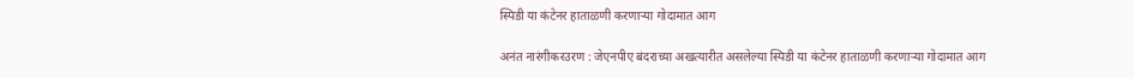स्पिडी या कंटेनर हाताळणी करणाऱ्या गोदामात आग

अनंत नारंगीकरउरण : जेएनपीए बंदराच्या अखत्यारीत असलेल्या स्पिडी या कंटेनर हाताळणी करणाऱ्या गोदामात आग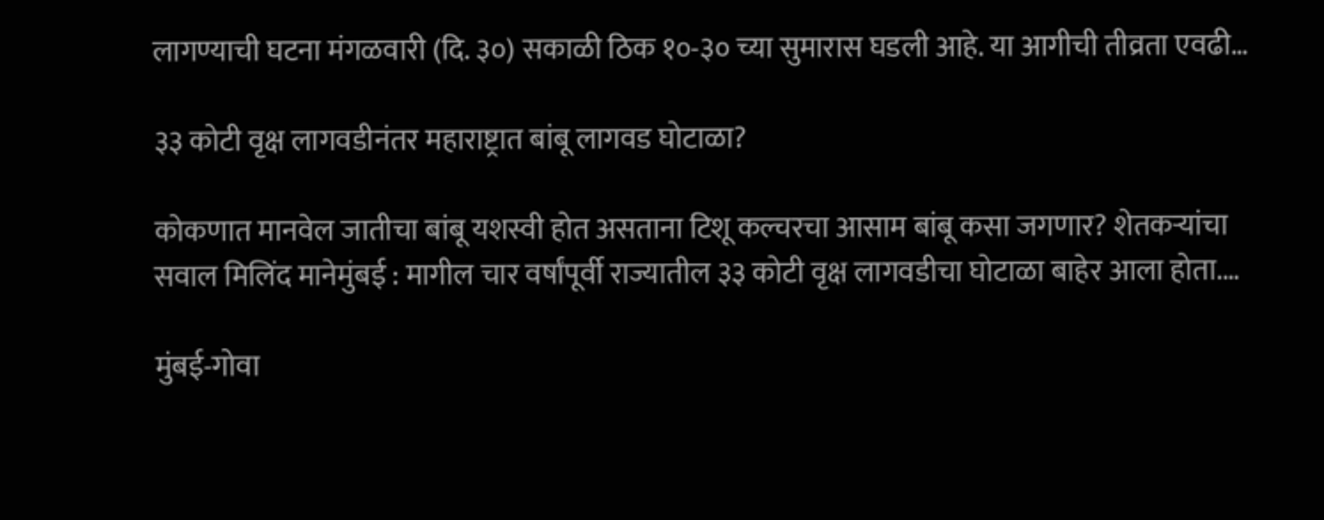लागण्याची घटना मंगळवारी (दि. ३०) सकाळी ठिक १०-३० च्या सुमारास घडली आहे. या आगीची तीव्रता एवढी…

३३ कोटी वृक्ष लागवडीनंतर महाराष्ट्रात बांबू लागवड घोटाळा?

कोकणात मानवेल जातीचा बांबू यशस्वी होत असताना टिशू कल्चरचा आसाम बांबू कसा जगणार? शेतकऱ्यांचा सवाल मिलिंद मानेमुंबई : मागील चार वर्षांपूर्वी राज्यातील ३३ कोटी वृक्ष लागवडीचा घोटाळा बाहेर आला होता.…

मुंबई-गोवा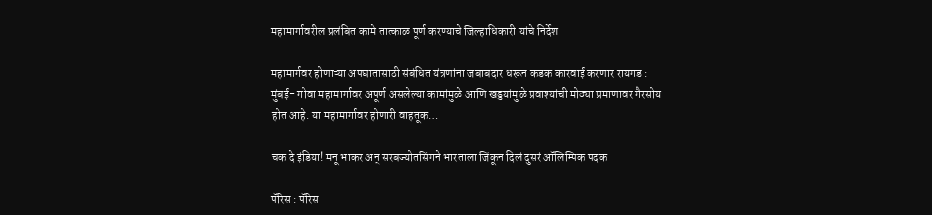महामार्गावरील प्रलंबित कामे तात्काळ पूर्ण करण्याचे जिल्हाधिकारी यांचे निर्देश

महामार्गवर होणाऱ्या अपघातासाठी संबंधित यंत्रणांना जबाबदार धरून कडक कारवाई करणार रायगड : मुंबई- गोवा महामार्गावर अपूर्ण असलेल्या कामांमुळे आणि खड्डयांमुळे प्रवाश्यांची मोठ्या प्रमाणावर गैरसोय होत आहे. या महामार्गावर होणारी वाहतूक…

चक दे इंडिया! मनू भाकर अन् सरबज्योतसिंगने भारताला जिंकून दिलं दुसरं ऑलिम्पिक पदक

पॅरिस : पॅरिस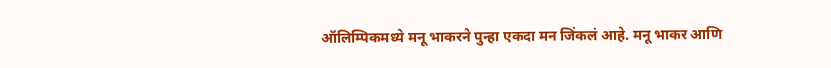ऑलिम्पिकमध्ये मनू भाकरने पुन्हा एकदा मन जिंकलं आहे. मनू भाकर आणि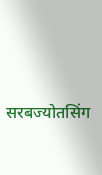सरबज्योतसिंग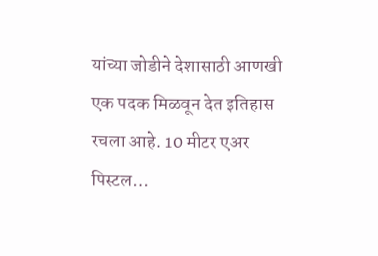यांच्या जोडीने देशासाठी आणखी एक पदक मिळवून देत इतिहास रचला आहे. 10 मीटर एअर पिस्टल…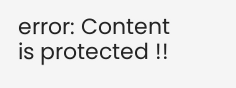error: Content is protected !!